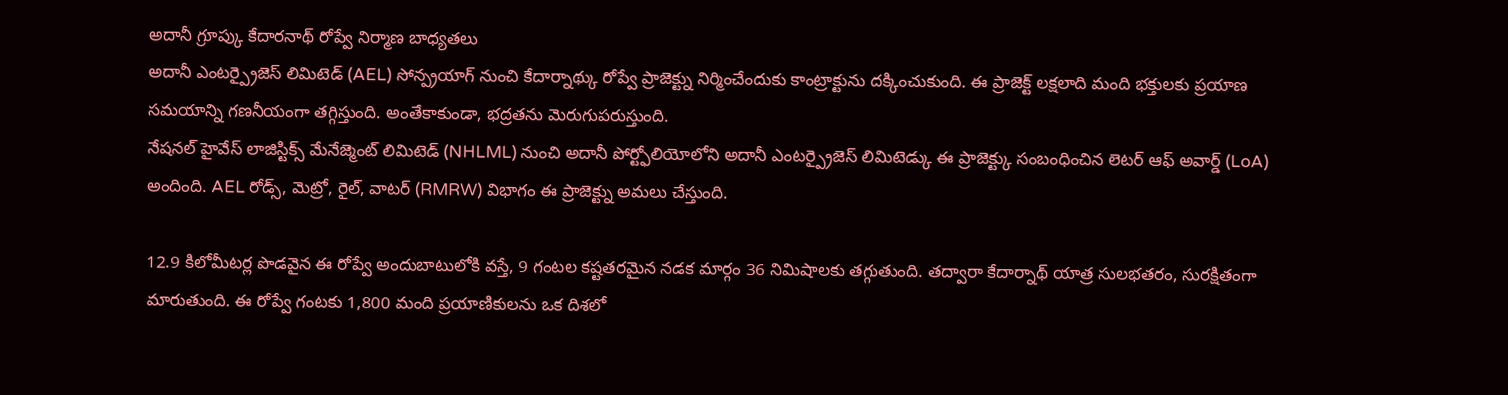అదానీ గ్రూప్కు కేదారనాథ్ రోప్వే నిర్మాణ బాధ్యతలు
అదానీ ఎంటర్ప్రైజెస్ లిమిటెడ్ (AEL) సోన్ప్రయాగ్ నుంచి కేదార్నాథ్కు రోప్వే ప్రాజెక్ట్ను నిర్మించేందుకు కాంట్రాక్టును దక్కించుకుంది. ఈ ప్రాజెక్ట్ లక్షలాది మంది భక్తులకు ప్రయాణ సమయాన్ని గణనీయంగా తగ్గిస్తుంది. అంతేకాకుండా, భద్రతను మెరుగుపరుస్తుంది.
నేషనల్ హైవేస్ లాజిస్టిక్స్ మేనేజ్మెంట్ లిమిటెడ్ (NHLML) నుంచి అదానీ పోర్ట్ఫోలియోలోని అదానీ ఎంటర్ప్రైజెస్ లిమిటెడ్కు ఈ ప్రాజెక్ట్కు సంబంధించిన లెటర్ ఆఫ్ అవార్డ్ (LoA) అందింది. AEL రోడ్స్, మెట్రో, రైల్, వాటర్ (RMRW) విభాగం ఈ ప్రాజెక్ట్ను అమలు చేస్తుంది.

12.9 కిలోమీటర్ల పొడవైన ఈ రోప్వే అందుబాటులోకి వస్తే, 9 గంటల కష్టతరమైన నడక మార్గం 36 నిమిషాలకు తగ్గుతుంది. తద్వారా కేదార్నాథ్ యాత్ర సులభతరం, సురక్షితంగా మారుతుంది. ఈ రోప్వే గంటకు 1,800 మంది ప్రయాణికులను ఒక దిశలో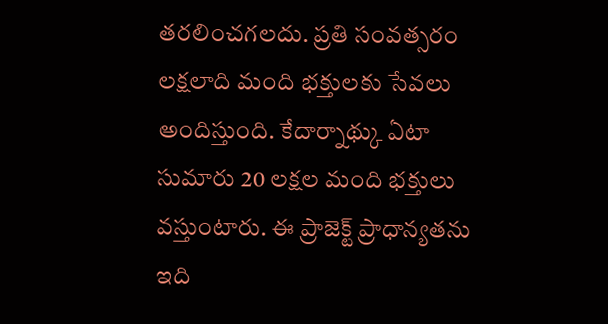తరలించగలదు. ప్రతి సంవత్సరం లక్షలాది మంది భక్తులకు సేవలు అందిస్తుంది. కేదార్నాథ్కు ఏటా సుమారు 20 లక్షల మంది భక్తులు వస్తుంటారు. ఈ ప్రాజెక్ట్ ప్రాధాన్యతను ఇది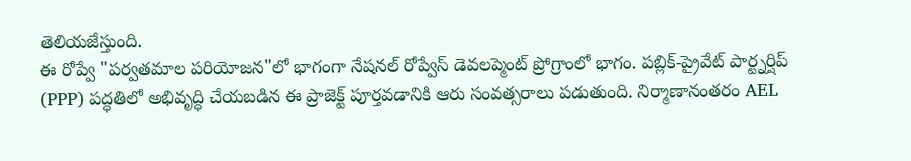తెలియజేస్తుంది.
ఈ రోప్వే "పర్వతమాల పరియోజన"లో భాగంగా నేషనల్ రోప్వేస్ డెవలప్మెంట్ ప్రోగ్రాంలో భాగం. పబ్లిక్-ప్రైవేట్ పార్ట్నర్షిప్ (PPP) పద్ధతిలో అభివృద్ధి చేయబడిన ఈ ప్రాజెక్ట్ పూర్తవడానికి ఆరు సంవత్సరాలు పడుతుంది. నిర్మాణానంతరం AEL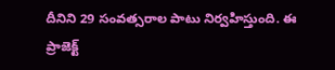దీనిని 29 సంవత్సరాల పాటు నిర్వహిస్తుంది. ఈ ప్రాజెక్ట్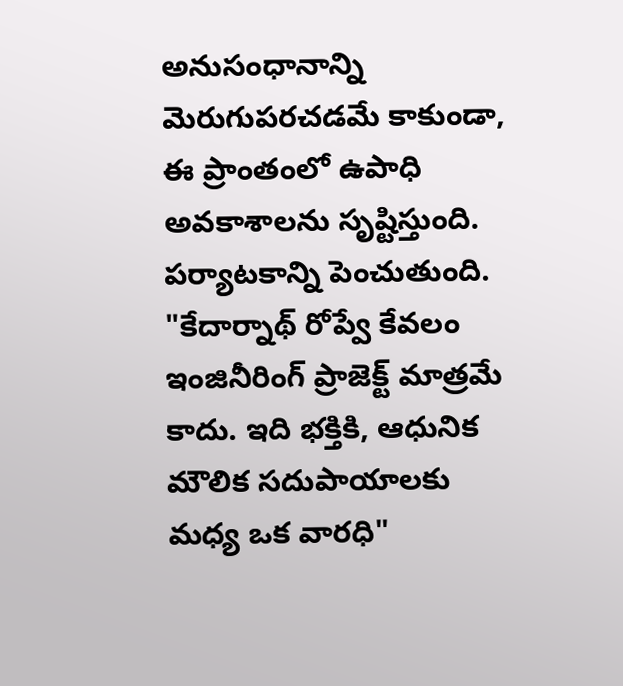అనుసంధానాన్ని మెరుగుపరచడమే కాకుండా, ఈ ప్రాంతంలో ఉపాధి అవకాశాలను సృష్టిస్తుంది. పర్యాటకాన్ని పెంచుతుంది.
"కేదార్నాథ్ రోప్వే కేవలం ఇంజినీరింగ్ ప్రాజెక్ట్ మాత్రమే కాదు. ఇది భక్తికి, ఆధునిక మౌలిక సదుపాయాలకు మధ్య ఒక వారధి"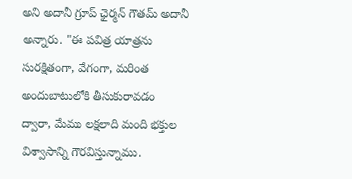అని అదానీ గ్రూప్ ఛైర్మన్ గౌతమ్ అదానీ అన్నారు. "ఈ పవిత్ర యాత్రను సురక్షితంగా, వేగంగా, మరింత అందుబాటులోకి తీసుకురావడం ద్వారా, మేము లక్షలాది మంది భక్తుల విశ్వాసాన్ని గౌరవిస్తున్నాము.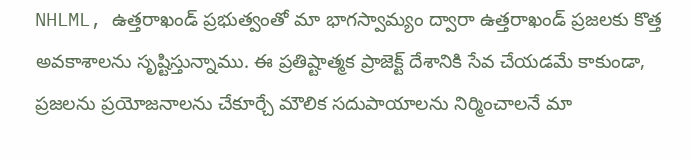NHLML, ఉత్తరాఖండ్ ప్రభుత్వంతో మా భాగస్వామ్యం ద్వారా ఉత్తరాఖండ్ ప్రజలకు కొత్త అవకాశాలను సృష్టిస్తున్నాము. ఈ ప్రతిష్టాత్మక ప్రాజెక్ట్ దేశానికి సేవ చేయడమే కాకుండా, ప్రజలను ప్రయోజనాలను చేకూర్చే మౌలిక సదుపాయాలను నిర్మించాలనే మా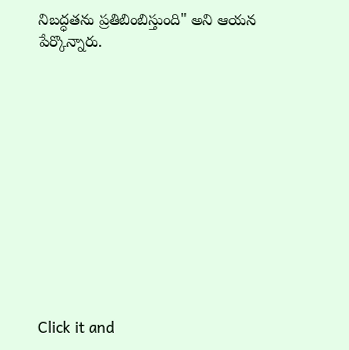నిబద్ధతను ప్రతిబింబిస్తుంది" అని ఆయన పేర్కొన్నారు.












Click it and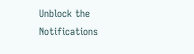Unblock the Notifications